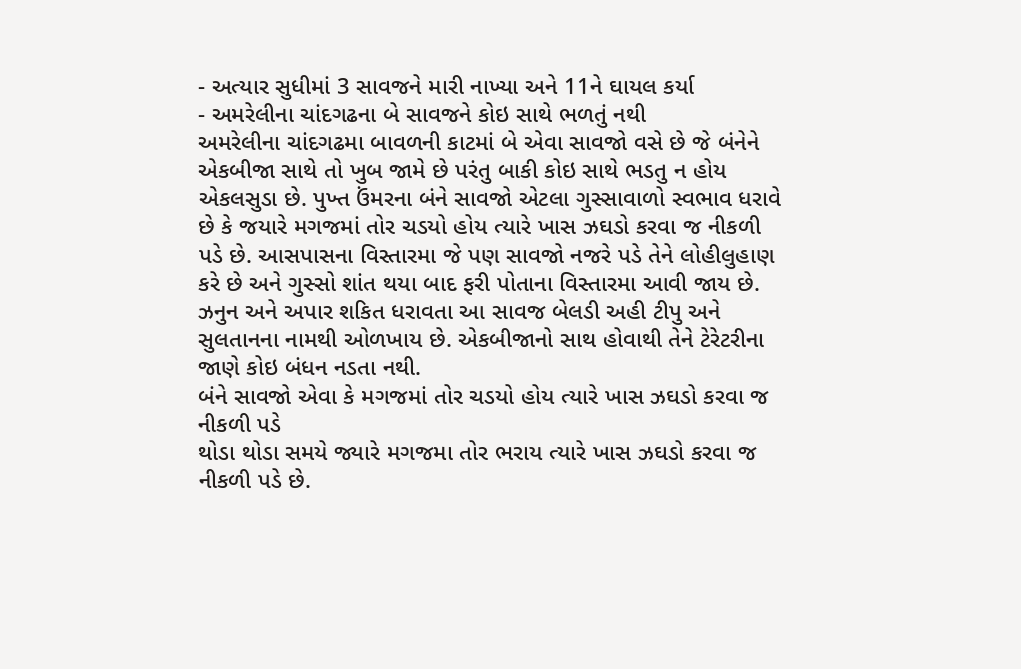- અત્યાર સુધીમાં 3 સાવજને મારી નાખ્યા અને 11ને ઘાયલ કર્યા
- અમરેલીના ચાંદગઢના બે સાવજને કોઇ સાથે ભળતું નથી
અમરેલીના ચાંદગઢમા બાવળની કાટમાં બે એવા સાવજો વસે છે જે બંનેને એકબીજા સાથે તો ખુબ જામે છે પરંતુ બાકી કોઇ સાથે ભડતુ ન હોય એકલસુડા છે. પુખ્ત ઉંમરના બંને સાવજો એટલા ગુસ્સાવાળો સ્વભાવ ધરાવે છે કે જયારે મગજમાં તોર ચડયો હોય ત્યારે ખાસ ઝઘડો કરવા જ નીકળી પડે છે. આસપાસના વિસ્તારમા જે પણ સાવજો નજરે પડે તેને લોહીલુહાણ કરે છે અને ગુસ્સો શાંત થયા બાદ ફરી પોતાના વિસ્તારમા આવી જાય છે. ઝનુન અને અપાર શકિત ધરાવતા આ સાવજ બેલડી અહી ટીપુ અને સુલતાનના નામથી ઓળખાય છે. એકબીજાનો સાથ હોવાથી તેને ટેરેટરીના જાણે કોઇ બંધન નડતા નથી.
બંને સાવજો એવા કે મગજમાં તોર ચડયો હોય ત્યારે ખાસ ઝઘડો કરવા જ નીકળી પડે
થોડા થોડા સમયે જ્યારે મગજમા તોર ભરાય ત્યારે ખાસ ઝઘડો કરવા જ નીકળી પડે છે.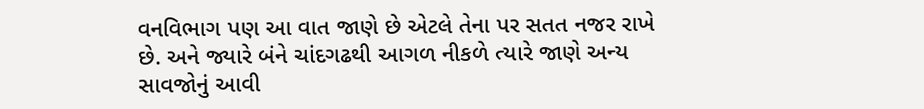વનવિભાગ પણ આ વાત જાણે છે એટલે તેના પર સતત નજર રાખે છે. અને જ્યારે બંને ચાંદગઢથી આગળ નીકળે ત્યારે જાણે અન્ય સાવજોનું આવી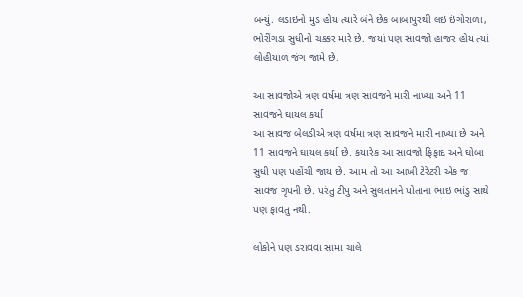બન્યું. લડાઇનો મુડ હોય ત્યારે બંને છેક બાબાપુરથી લઇ ઇંગોરાળા, ભોરીંગડા સુધીનો ચક્કર મારે છે. જયાં પણ સાવજો હાજર હોય ત્યાં લોહીયાળ જંગ જામે છે.

આ સાવજોએ ત્રણ વર્ષમા ત્રણ સાવજને મારી નાખ્યા અને 11 સાવજને ઘાયલ કર્યા
આ સાવજ બેલડીએ ત્રણ વર્ષમા ત્રણ સાવજને મારી નાખ્યા છે અને 11 સાવજને ઘાયલ કર્યા છે. કયારેક આ સાવજો ફિફાદ અને ઘોબા સુધી પણ પહોંચી જાય છે. આમ તો આ આખી ટેરેટરી એક જ સાવજ ગૃપની છે. પરંતુ ટીપુ અને સુલતાનને પોતાના ભાઇ ભાંડુ સાથે પણ ફાવતુ નથી.

લોકોને પણ ડરાવવા સામા ચાલે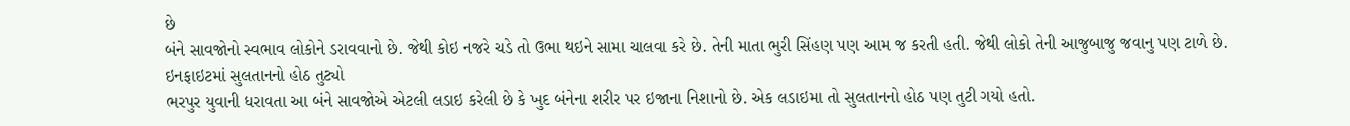છે
બંને સાવજોનો સ્વભાવ લોકોને ડરાવવાનો છે. જેથી કોઇ નજરે ચડે તો ઉભા થઇને સામા ચાલવા કરે છે. તેની માતા ભુરી સિંહણ પણ આમ જ કરતી હતી. જેથી લોકો તેની આજુબાજુ જવાનુ પણ ટાળે છે.
ઇનફાઇટમાં સુલતાનનો હોઠ તુટ્યો
ભરપુર યુવાની ધરાવતા આ બંને સાવજોએ એટલી લડાઇ કરેલી છે કે ખુદ બંનેના શરીર પર ઇજાના નિશાનો છે. એક લડાઇમા તો સુલતાનનો હોઠ પણ તુટી ગયો હતો.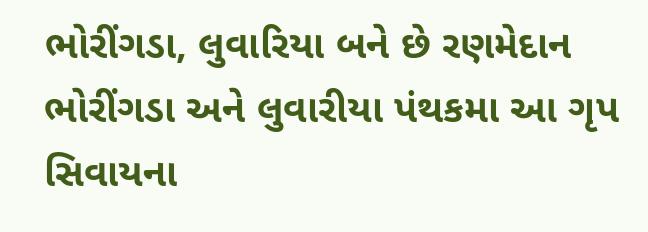ભોરીંગડા, લુવારિયા બને છે રણમેદાન
ભોરીંગડા અને લુવારીયા પંથકમા આ ગૃપ સિવાયના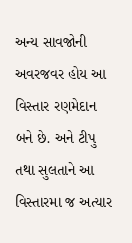અન્ય સાવજોની અવરજવર હોય આ વિસ્તાર રણમેદાન બને છે. અને ટીપુ તથા સુલતાને આ વિસ્તારમા જ અત્યાર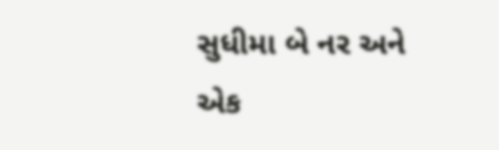સુધીમા બે નર અને એક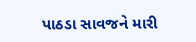પાઠડા સાવજને મારી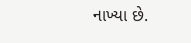નાખ્યા છે.